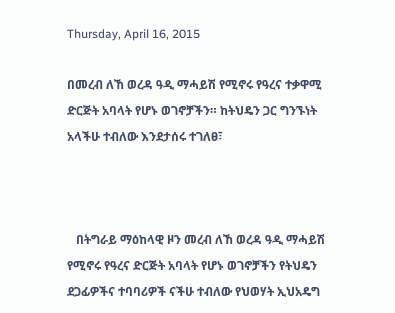Thursday, April 16, 2015

በመረብ ለኸ ወረዳ ዓዲ ማሓይሽ የሚኖሩ የዓረና ተቃዋሚ ድርጅት አባላት የሆኑ ወገኖቻችን። ከትህዴን ጋር ግንኙነት አላችሁ ተብለው እንደታሰሩ ተገለፀ፣



   በትግራይ ማዕከላዊ ዞን መረብ ለኸ ወረዳ ዓዲ ማሓይሽ የሚኖሩ የዓረና ድርጅት አባላት የሆኑ ወገኖቻችን የትህዴን ደጋፊዎችና ተባባሪዎች ናችሁ ተብለው የህወሃት ኢህአዴግ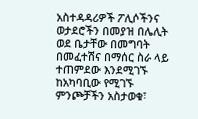አስተዳዳሪዎች ፖሊሶችንና ወታደሮችን በመያዝ በሌሊት ወደ ቤታቸው በመግባት በመፈተሽና በማሰር ስራ ላይ ተጠምደው እንደሚገኙ ከአካባቢው የሚገኙ ምንጮቻችን አስታወቁ፣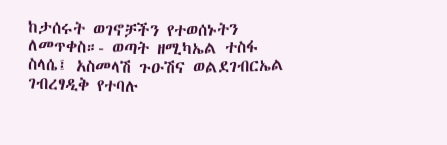ከታሰሩት ወገኖቻችን የተወሰኑትን ለመጥቀስ።- ወጣት ዘሚካኤል ተስፋ ስላሴ፤ አስመላሽ ጉዑሽና ወልደገብርኤል ገብረፃዲቅ የተባሉ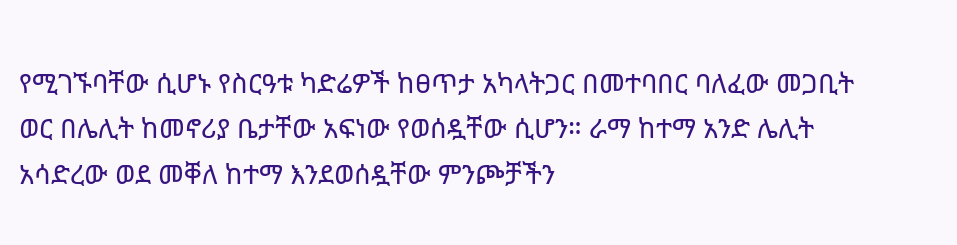የሚገኙባቸው ሲሆኑ የስርዓቱ ካድሬዎች ከፀጥታ አካላትጋር በመተባበር ባለፈው መጋቢት ወር በሌሊት ከመኖሪያ ቤታቸው አፍነው የወሰዷቸው ሲሆን። ራማ ከተማ አንድ ሌሊት አሳድረው ወደ መቐለ ከተማ እንደወሰዷቸው ምንጮቻችን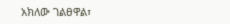አክለው ገልፀዋል፣